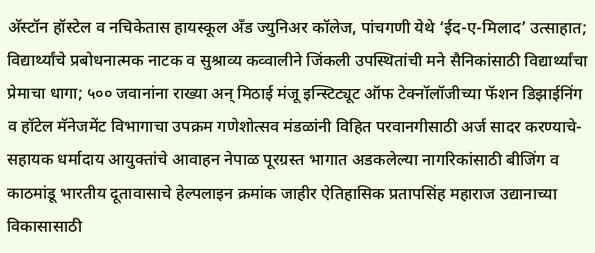अ‍ॅस्टॉन हॉस्टेल व नचिकेतास हायस्कूल अँड ज्युनिअर कॉलेज, पांचगणी येथे ‘ईद-ए-मिलाद’ उत्साहात; विद्यार्थ्यांचे प्रबोधनात्मक नाटक व सुश्राव्य कव्वालीने जिंकली उपस्थितांची मने सैनिकांसाठी विद्यार्थ्यांचा प्रेमाचा धागा; ५०० जवानांना राख्या अन् मिठाई मंजू इन्स्टिट्यूट ऑफ टेक्नॉलॉजीच्या फॅशन डिझाईनिंग व हॉटेल मॅनेजमेंट विभागाचा उपक्रम गणेशोत्सव मंडळांनी विहित परवानगीसाठी अर्ज सादर करण्याचे-सहायक धर्मादाय आयुक्तांचे आवाहन नेपाळ पूरग्रस्त भागात अडकलेल्या नागरिकांसाठी बीजिंग व काठमांडू भारतीय दूतावासाचे हेल्पलाइन क्रमांक जाहीर ऐतिहासिक प्रतापसिंह महाराज उद्यानाच्या विकासासाठी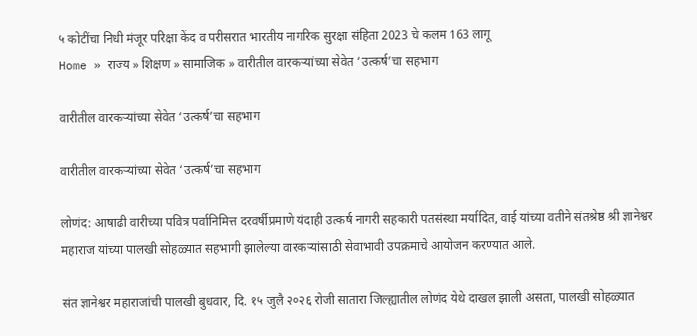५ कोटींचा निधी मंजूर परिक्षा केंद व परीसरात भारतीय नागरिक सुरक्षा संहिता 2023 चे कलम 163 लागू
Home » राज्य » शिक्षण » सामाजिक » वारीतील वारकऱ्यांच्या सेवेत ‘उत्कर्ष’चा सहभाग

वारीतील वारकऱ्यांच्या सेवेत ‘उत्कर्ष’चा सहभाग

वारीतील वारकऱ्यांच्या सेवेत ‘उत्कर्ष’चा सहभाग

लोणंद: आषाढी वारीच्या पवित्र पर्वानिमित्त दरवर्षीप्रमाणे यंदाही उत्कर्ष नागरी सहकारी पतसंस्था मर्यादित, वाई यांच्या वतीने संतश्रेष्ठ श्री ज्ञानेश्वर महाराज यांच्या पालखी सोहळ्यात सहभागी झालेल्या वारकऱ्यांसाठी सेवाभावी उपक्रमाचे आयोजन करण्यात आले.

संत ज्ञानेश्वर महाराजांची पालखी बुधवार, दि. १५ जुलै २०२६ रोजी सातारा जिल्ह्यातील लोणंद येथे दाखल झाली असता, पालखी सोहळ्यात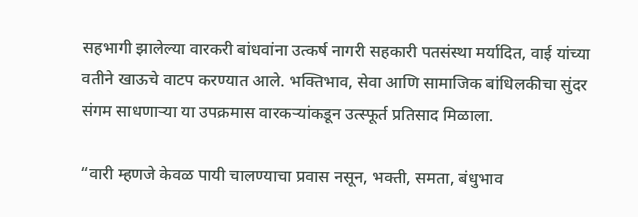सहभागी झालेल्या वारकरी बांधवांना उत्कर्ष नागरी सहकारी पतसंस्था मर्यादित, वाई यांच्या वतीने खाऊचे वाटप करण्यात आले. भक्तिभाव, सेवा आणि सामाजिक बांधिलकीचा सुंदर संगम साधणाऱ्या या उपक्रमास वारकऱ्यांकडून उत्स्फूर्त प्रतिसाद मिळाला.

“वारी म्हणजे केवळ पायी चालण्याचा प्रवास नसून, भक्ती, समता, बंधुभाव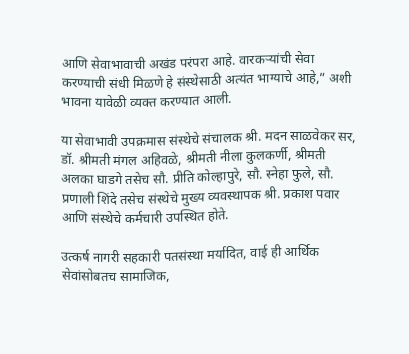आणि सेवाभावाची अखंड परंपरा आहे. वारकऱ्यांची सेवा करण्याची संधी मिळणे हे संस्थेसाठी अत्यंत भाग्याचे आहे,” अशी भावना यावेळी व्यक्त करण्यात आली.

या सेवाभावी उपक्रमास संस्थेचे संचालक श्री. मदन साळवेकर सर, डॉ. श्रीमती मंगल अहिवळे, श्रीमती नीला कुलकर्णी, श्रीमती अलका घाडगे तसेच सौ. प्रीति कोल्हापुरे, सौ. स्नेहा फुले, सौ. प्रणाली शिंदे तसेच संस्थेचे मुख्य व्यवस्थापक श्री. प्रकाश पवार आणि संस्थेचे कर्मचारी उपस्थित होते.

उत्कर्ष नागरी सहकारी पतसंस्था मर्यादित, वाई ही आर्थिक सेवांसोबतच सामाजिक,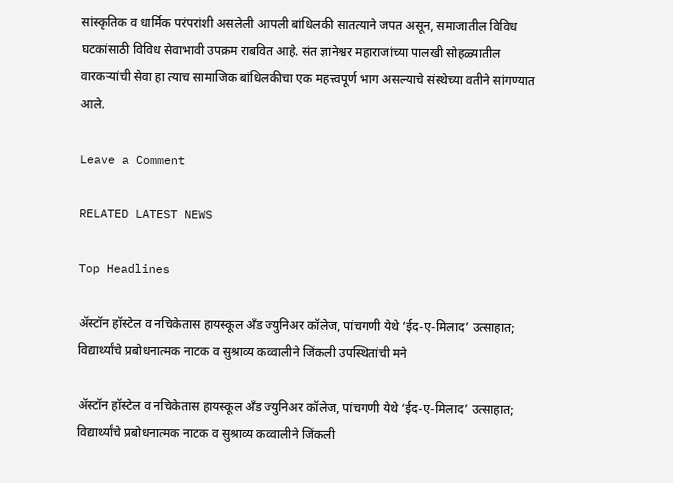सांस्कृतिक व धार्मिक परंपरांशी असलेली आपली बांधिलकी सातत्याने जपत असून, समाजातील विविध घटकांसाठी विविध सेवाभावी उपक्रम राबवित आहे. संत ज्ञानेश्वर महाराजांच्या पालखी सोहळ्यातील वारकऱ्यांची सेवा हा त्याच सामाजिक बांधिलकीचा एक महत्त्वपूर्ण भाग असल्याचे संस्थेच्या वतीने सांगण्यात आले.

Leave a Comment

RELATED LATEST NEWS

Top Headlines

अ‍ॅस्टॉन हॉस्टेल व नचिकेतास हायस्कूल अँड ज्युनिअर कॉलेज, पांचगणी येथे ‘ईद-ए-मिलाद’ उत्साहात; विद्यार्थ्यांचे प्रबोधनात्मक नाटक व सुश्राव्य कव्वालीने जिंकली उपस्थितांची मने

अ‍ॅस्टॉन हॉस्टेल व नचिकेतास हायस्कूल अँड ज्युनिअर कॉलेज, पांचगणी येथे ‘ईद-ए-मिलाद’ उत्साहात; विद्यार्थ्यांचे प्रबोधनात्मक नाटक व सुश्राव्य कव्वालीने जिंकली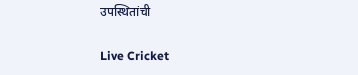उपस्थितांची

Live Cricket